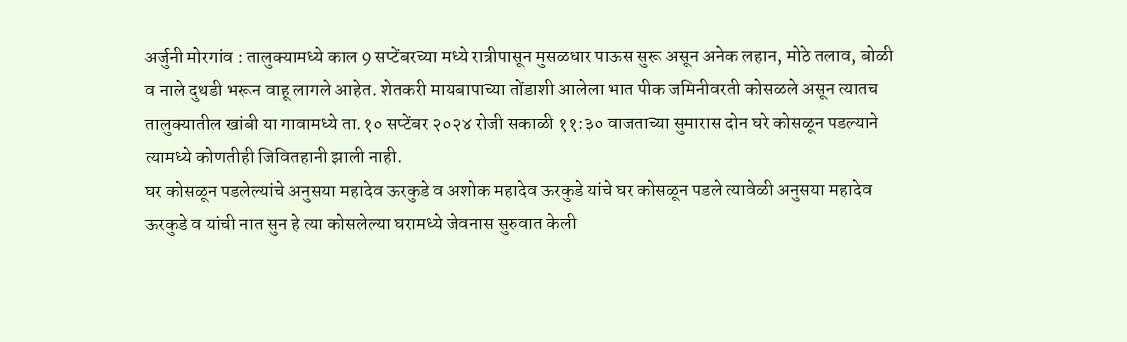अर्जुनी मोरगांव : तालुक्यामध्ये काल 9 सप्टेंबरच्या मध्ये रात्रीपासून मुसळधार पाऊस सुरू असून अनेक लहान, मोठे तलाव, बोळी व नाले दुथडी भरून वाहू लागले आहेत. शेतकरी मायबापाच्या तोंडाशी आलेला भात पीक जमिनीवरती कोसळले असून त्यातच तालुक्यातील खांबी या गावामध्ये ता.१० सप्टेंबर २०२४ रोजी सकाळी ११:३० वाजताच्या सुमारास दोन घरे कोसळून पडल्याने त्यामध्ये कोणतीही जिवितहानी झाली नाही.
घर कोसळून पडलेल्यांचे अनुसया महादेव ऊरकुडे व अशोक महादेव ऊरकुडे यांचे घर कोसळून पडले त्यावेळी अनुसया महादेव ऊरकुडे व यांची नात सुन हे त्या कोसलेल्या घरामध्ये जेवनास सुरुवात केली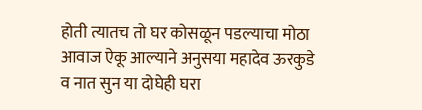होती त्यातच तो घर कोसळून पडल्याचा मोठा आवाज ऐकू आल्याने अनुसया महादेव ऊरकुडे व नात सुन या दोघेही घरा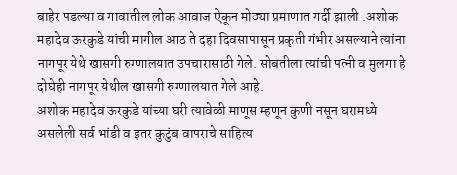बाहेर पडल्या व गावातील लोक आवाज ऐकून मोठ्या प्रमाणात गर्दी झाली .अशोक महादेव ऊरकुडे यांची मागील आठ ते दहा दिवसापासून प्रकृती गंभीर असल्याने त्यांना नागपूर येथे खासगी रुग्णालयात उपचारासाठी गेले. सोबतीला त्यांची पत्नी व मुलगा हे दोघेही नागपूर येथील खासगी रुग्णालयात गेले आहे.
अशोक महादेव ऊरकुडे यांच्या घरी त्यावेळी माणूस म्हणून कुणी नसून घरामध्ये असलेली सर्व भांडी व इतर कुटुंब वापराचे साहित्य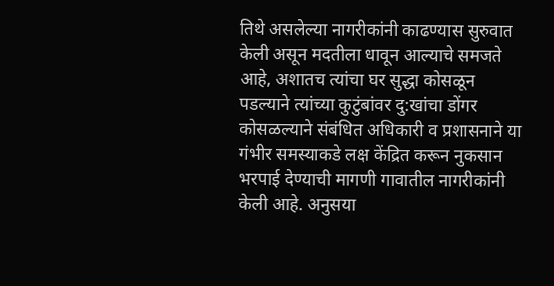तिथे असलेल्या नागरीकांनी काढण्यास सुरुवात केली असून मदतीला धावून आल्याचे समजते आहे, अशातच त्यांचा घर सुद्धा कोसळून पडल्याने त्यांच्या कुटुंबांवर दु:खांचा डोंगर कोसळल्याने संबंधित अधिकारी व प्रशासनाने या गंभीर समस्याकडे लक्ष केंद्रित करून नुकसान भरपाई देण्याची मागणी गावातील नागरीकांनी केली आहे. अनुसया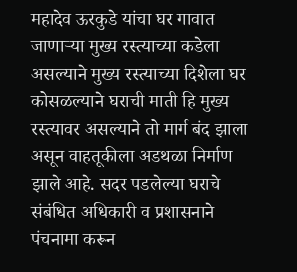महादेव ऊरकुडे यांचा घर गावात जाणाऱ्या मुख्य रस्त्याच्या कडेला असल्याने मुख्य रस्त्याच्या दिशेला घर कोसळल्याने घराची माती हि मुख्य रस्त्यावर असल्याने तो मार्ग बंद झाला असून वाहतूकीला अडथळा निर्माण झाले आहे. सदर पडलेल्या घराचे संबंधित अधिकारी व प्रशासनाने पंचनामा करून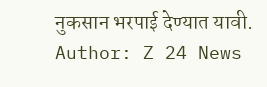नुकसान भरपाई देण्यात यावी.
Author: Z 24 News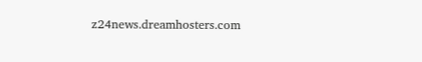z24news.dreamhosters.com